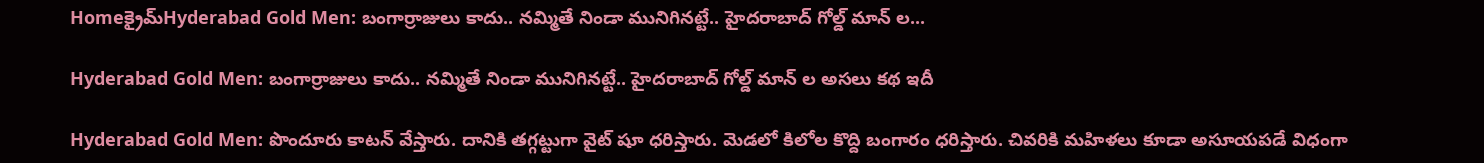Homeక్రైమ్‌Hyderabad Gold Men: బంగార్రాజులు కాదు.. నమ్మితే నిండా మునిగినట్టే.. హైదరాబాద్ గోల్డ్ మాన్ ల...

Hyderabad Gold Men: బంగార్రాజులు కాదు.. నమ్మితే నిండా మునిగినట్టే.. హైదరాబాద్ గోల్డ్ మాన్ ల అసలు కథ ఇదీ

Hyderabad Gold Men: పొందూరు కాటన్ వేస్తారు. దానికి తగ్గట్టుగా వైట్ షూ ధరిస్తారు. మెడలో కిలోల కొద్ది బంగారం ధరిస్తారు. చివరికి మహిళలు కూడా అసూయపడే విధంగా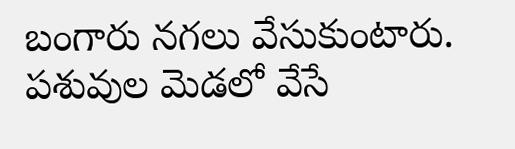బంగారు నగలు వేసుకుంటారు. పశువుల మెడలో వేసే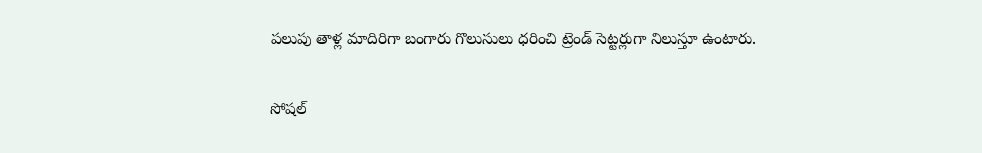పలుపు తాళ్ల మాదిరిగా బంగారు గొలుసులు ధరించి ట్రెండ్ సెట్టర్లుగా నిలుస్తూ ఉంటారు.

సోషల్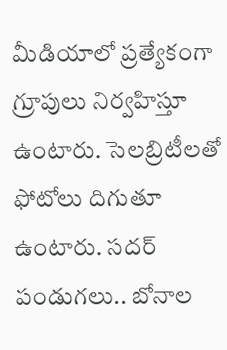మీడియాలో ప్రత్యేకంగా గ్రూపులు నిర్వహిస్తూ ఉంటారు. సెలబ్రిటీలతో ఫోటోలు దిగుతూ ఉంటారు. సదర్ పండుగలు.. బోనాల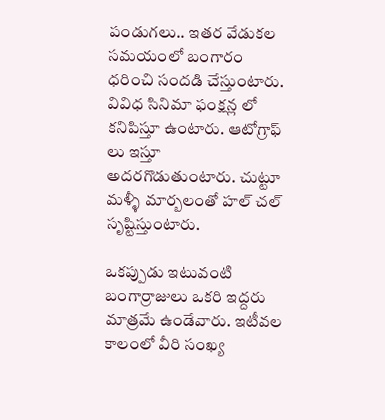పండుగలు.. ఇతర వేడుకల సమయంలో బంగారం ధరించి సందడి చేస్తుంటారు. వివిధ సినిమా ఫంక్షన్ల లో కనిపిస్తూ ఉంటారు. ఆటోగ్రాఫ్ లు ఇస్తూ అదరగొడుతుంటారు. చుట్టూ మళ్ళీ మార్బలంతో హల్ చల్ సృష్టిస్తుంటారు.

ఒకప్పుడు ఇటువంటి బంగార్రాజులు ఒకరి ఇద్దరు మాత్రమే ఉండేవారు. ఇటీవల కాలంలో వీరి సంఖ్య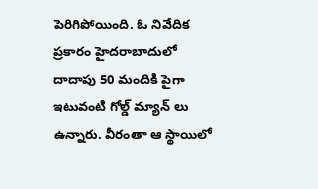పెరిగిపోయింది. ఓ నివేదిక ప్రకారం హైదరాబాదులో దాదాపు 50 మందికి పైగా ఇటువంటి గోల్డ్ మ్యాన్ లు ఉన్నారు. వీరంతా ఆ స్థాయిలో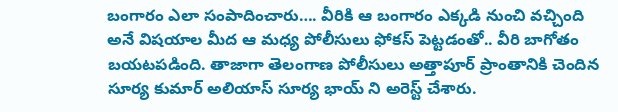బంగారం ఎలా సంపాదించారు…. వీరికి ఆ బంగారం ఎక్కడి నుంచి వచ్చింది అనే విషయాల మీద ఆ మధ్య పోలీసులు ఫోకస్ పెట్టడంతో.. వీరి బాగోతం బయటపడింది. తాజాగా తెలంగాణ పోలీసులు అత్తాపూర్ ప్రాంతానికి చెందిన సూర్య కుమార్ అలియాస్ సూర్య భాయ్ ని అరెస్ట్ చేశారు.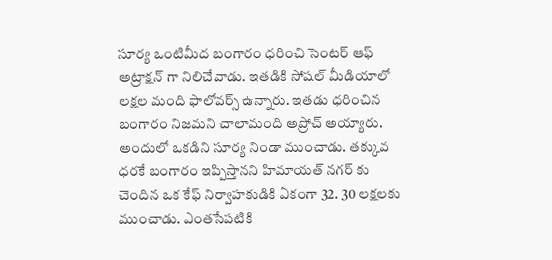సూర్య ఒంటిమీద బంగారం ధరించి సెంటర్ ఆఫ్ అట్రాక్షన్ గా నిలిచేవాడు. ఇతడికి సోషల్ మీడియాలో లక్షల మంది ఫాలోవర్స్ ఉన్నారు. ఇతడు ధరించిన బంగారం నిజమని చాలామంది అప్రోచ్ అయ్యారు. అందులో ఒకడిని సూర్య నిండా ముంచాడు. తక్కువ ధరకే బంగారం ఇప్పిస్తానని హిమాయత్ నగర్ కు చెందిన ఒక కేఫ్ నిర్వాహకుడికి ఏకంగా 32. 30 లక్షలకు ముంచాడు. ఎంతసేపటికి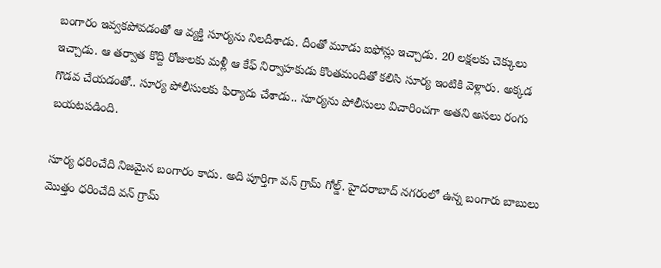బంగారం ఇవ్వకపోవడంతో ఆ వ్యక్తి సూర్యను నిలదీశాడు. దీంతో మూడు ఐఫోన్లు ఇచ్చాడు. 20 లక్షలకు చెక్కులు ఇచ్చాడు. ఆ తర్వాత కొద్ది రోజులకు మళ్లీ ఆ కేఫ్ నిర్వాహకుడు కొంతమందితో కలిసి సూర్య ఇంటికి వెళ్లారు. అక్కడ గొడవ చేయడంతో.. సూర్య పోలీసులకు ఫిర్యాదు చేశాడు.. సూర్యను పోలీసులు విచారించగా అతని అసలు రంగు బయటపడింది.

సూర్య ధరించేది నిజమైన బంగారం కాదు. అది పూర్తిగా వన్ గ్రామ్ గోల్డ్. హైదరాబాద్ నగరంలో ఉన్న బంగారు బాబులు మొత్తం ధరించేది వన్ గ్రామ్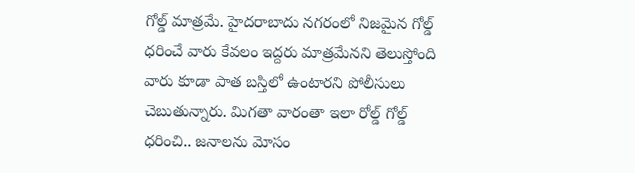గోల్డ్ మాత్రమే. హైదరాబాదు నగరంలో నిజమైన గోల్డ్ ధరించే వారు కేవలం ఇద్దరు మాత్రమేనని తెలుస్తోంది వారు కూడా పాత బస్తిలో ఉంటారని పోలీసులు చెబుతున్నారు. మిగతా వారంతా ఇలా రోల్డ్ గోల్డ్ ధరించి.. జనాలను మోసం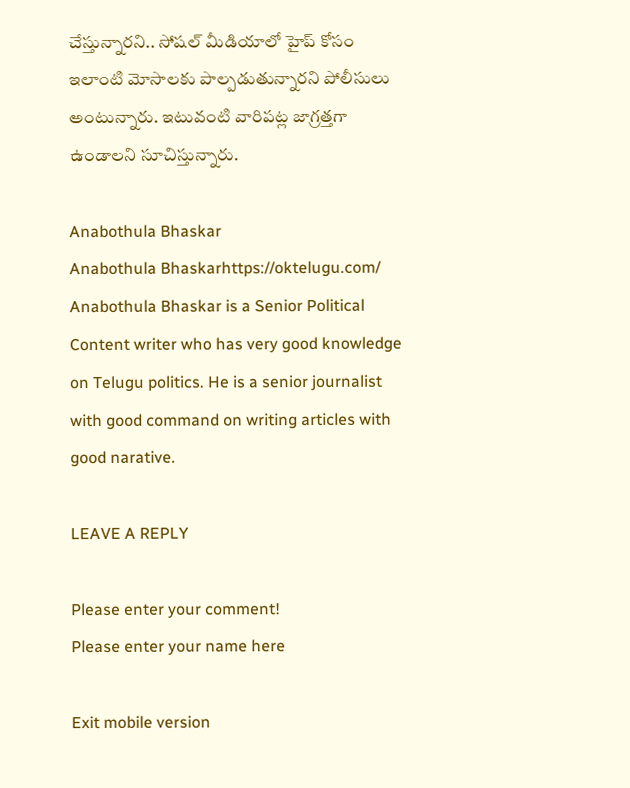చేస్తున్నారని.. సోషల్ మీడియాలో హైప్ కోసం ఇలాంటి మోసాలకు పాల్పడుతున్నారని పోలీసులు అంటున్నారు. ఇటువంటి వారిపట్ల జాగ్రత్తగా ఉండాలని సూచిస్తున్నారు.

Anabothula Bhaskar
Anabothula Bhaskarhttps://oktelugu.com/
Anabothula Bhaskar is a Senior Political Content writer who has very good knowledge on Telugu politics. He is a senior journalist with good command on writing articles with good narative.

LEAVE A REPLY

Please enter your comment!
Please enter your name here

Exit mobile version